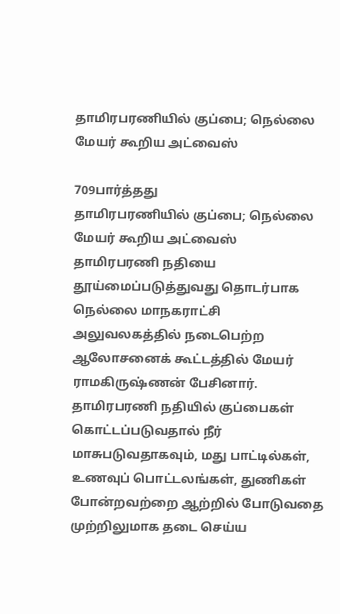தாமிரபரணியில் குப்பை; நெல்லை மேயர் கூறிய அட்வைஸ்

709பார்த்தது
தாமிரபரணியில் குப்பை; நெல்லை மேயர் கூறிய அட்வைஸ்
தாமிரபரணி நதியை தூய்மைப்படுத்துவது தொடர்பாக நெல்லை மாநகராட்சி அலுவலகத்தில் நடைபெற்ற ஆலோசனைக் கூட்டத்தில் மேயர் ராமகிருஷ்ணன் பேசினார். தாமிரபரணி நதியில் குப்பைகள் கொட்டப்படுவதால் நீர் மாசுபடுவதாகவும், மது பாட்டில்கள், உணவுப் பொட்டலங்கள், துணிகள் போன்றவற்றை ஆற்றில் போடுவதை முற்றிலுமாக தடை செய்ய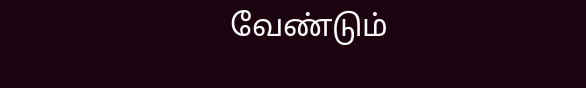வேண்டும்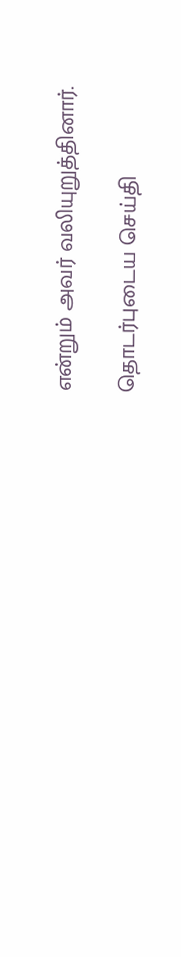என்றும் அவர் வலியுறுத்தினார்.

தொடர்புடைய செய்தி